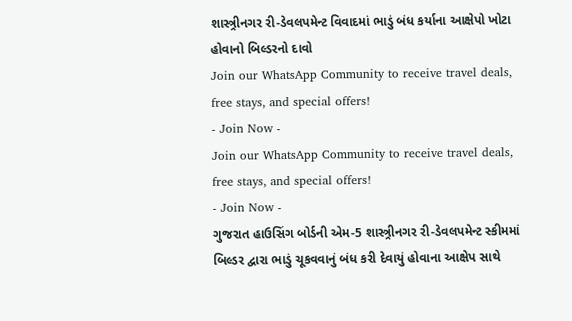શાસ્ત્ર્રીનગર રી-ડેવલપમેન્ટ વિવાદમાં ભાડું બંધ કર્યાના આક્ષેપો ખોટા હોવાનો બિલ્ડરનો દાવો
Join our WhatsApp Community to receive travel deals, free stays, and special offers!
- Join Now -
Join our WhatsApp Community to receive travel deals, free stays, and special offers!
- Join Now -
ગુજરાત હાઉસિંગ બોર્ડની એમ-5 શાસ્ત્ર્રીનગર રી-ડેવલપમેન્ટ સ્કીમમાં બિલ્ડર દ્વારા ભાડું ચૂકવવાનું બંધ કરી દેવાયું હોવાના આક્ષેપ સાથે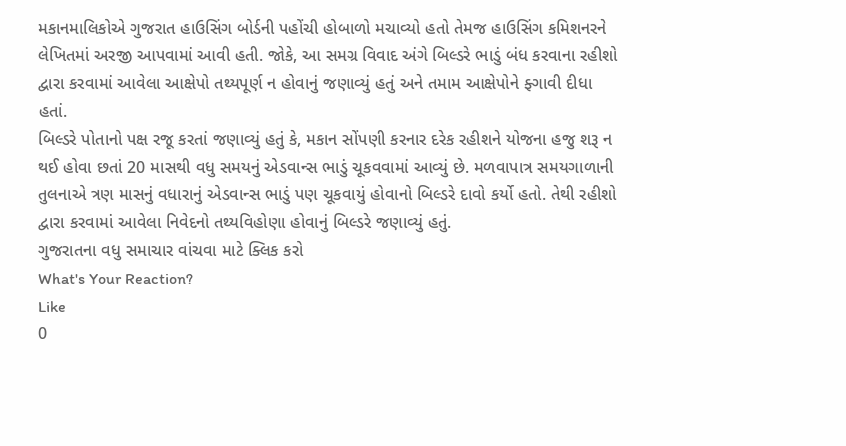મકાનમાલિકોએ ગુજરાત હાઉસિંગ બોર્ડની પહોંચી હોબાળો મચાવ્યો હતો તેમજ હાઉસિંગ કમિશનરને લેખિતમાં અરજી આપવામાં આવી હતી. જોકે, આ સમગ્ર વિવાદ અંગે બિલ્ડરે ભાડું બંધ કરવાના રહીશો દ્વારા કરવામાં આવેલા આક્ષેપો તથ્યપૂર્ણ ન હોવાનું જણાવ્યું હતું અને તમામ આક્ષેપોને ફ્ગાવી દીધા હતાં.
બિલ્ડરે પોતાનો પક્ષ રજૂ કરતાં જણાવ્યું હતું કે, મકાન સોંપણી કરનાર દરેક રહીશને યોજના હજુ શરૂ ન થઈ હોવા છતાં 20 માસથી વધુ સમયનું એડવાન્સ ભાડું ચૂકવવામાં આવ્યું છે. મળવાપાત્ર સમયગાળાની તુલનાએ ત્રણ માસનું વધારાનું એડવાન્સ ભાડું પણ ચૂકવાયું હોવાનો બિલ્ડરે દાવો કર્યો હતો. તેથી રહીશો દ્વારા કરવામાં આવેલા નિવેદનો તથ્યવિહોણા હોવાનું બિલ્ડરે જણાવ્યું હતું.
ગુજરાતના વધુ સમાચાર વાંચવા માટે ક્લિક કરો
What's Your Reaction?
Like
0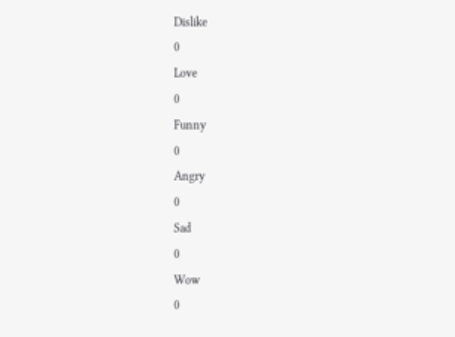Dislike
0
Love
0
Funny
0
Angry
0
Sad
0
Wow
0